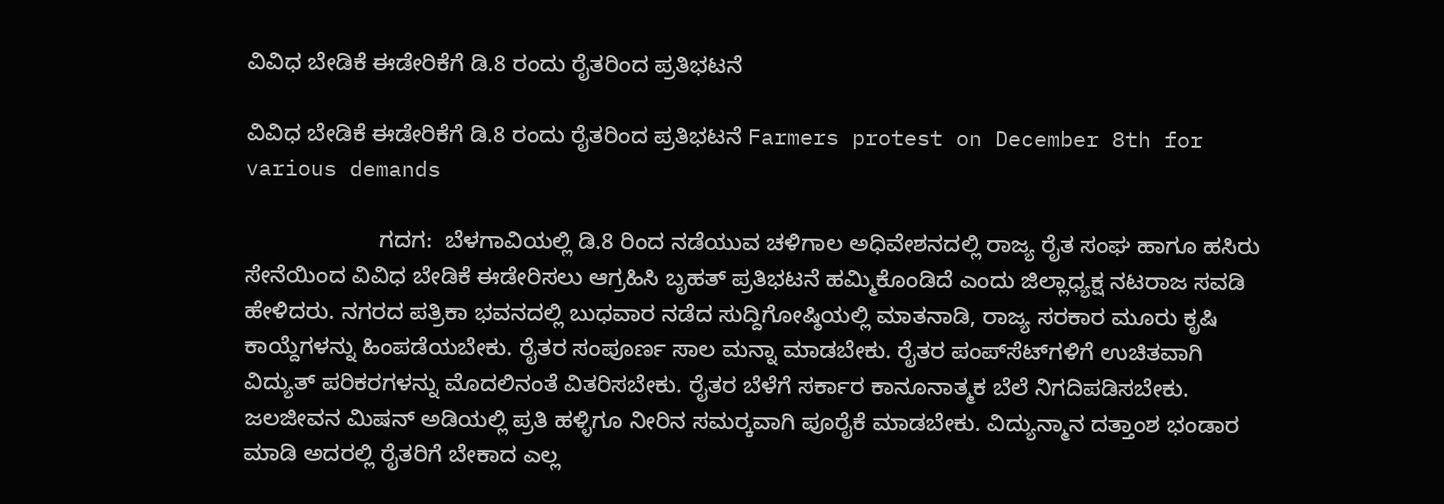ವಿವಿಧ ಬೇಡಿಕೆ ಈಡೇರಿಕೆಗೆ ಡಿ.8 ರಂದು ರೈತರಿಂದ ಪ್ರತಿಭಟನೆ

ವಿವಿಧ ಬೇಡಿಕೆ ಈಡೇರಿಕೆಗೆ ಡಿ.8 ರಂದು ರೈತರಿಂದ ಪ್ರತಿಭಟನೆ Farmers protest on December 8th for various demands

                     ಗದಗ:  ಬೆಳಗಾವಿಯಲ್ಲಿ ಡಿ.8 ರಿಂದ ನಡೆಯುವ ಚಳಿಗಾಲ ಅಧಿವೇಶನದಲ್ಲಿ ರಾಜ್ಯ ರೈತ ಸಂಘ ಹಾಗೂ ಹಸಿರು ಸೇನೆಯಿಂದ ವಿವಿಧ ಬೇಡಿಕೆ ಈಡೇರಿಸಲು ಆಗ್ರಹಿಸಿ ಬೃಹತ್ ಪ್ರತಿಭಟನೆ ಹಮ್ಮಿಕೊಂಡಿದೆ ಎಂದು ಜಿಲ್ಲಾಧ್ಯಕ್ಷ ನಟರಾಜ ಸವಡಿ ಹೇಳಿದರು. ನಗರದ ಪತ್ರಿಕಾ ಭವನದಲ್ಲಿ ಬುಧವಾರ ನಡೆದ ಸುದ್ದಿಗೋಷ್ಠಿಯಲ್ಲಿ ಮಾತನಾಡಿ, ರಾಜ್ಯ ಸರಕಾರ ಮೂರು ಕೃಷಿ ಕಾಯ್ದೆಗಳನ್ನು ಹಿಂಪಡೆಯಬೇಕು. ರೈತರ ಸಂಪೂರ್ಣ ಸಾಲ ಮನ್ನಾ ಮಾಡಬೇಕು. ರೈತರ ಪಂಪ್‌ಸೆಟ್‌ಗಳಿಗೆ ಉಚಿತವಾಗಿ ವಿದ್ಯುತ್ ಪರಿಕರಗಳನ್ನು ಮೊದಲಿನಂತೆ ವಿತರಿಸಬೇಕು. ರೈತರ ಬೆಳೆಗೆ ಸರ್ಕಾರ ಕಾನೂನಾತ್ಮಕ ಬೆಲೆ ನಿಗದಿಪಡಿಸಬೇಕು. ಜಲಜೀವನ ಮಿಷನ್ ಅಡಿಯಲ್ಲಿ ಪ್ರತಿ ಹಳ್ಳಿಗೂ ನೀರಿನ ಸಮರ‍್ಕವಾಗಿ ಪೂರೈಕೆ ಮಾಡಬೇಕು. ವಿದ್ಯುನ್ಮಾನ ದತ್ತಾಂಶ ಭಂಡಾರ ಮಾಡಿ ಅದರಲ್ಲಿ ರೈತರಿಗೆ ಬೇಕಾದ ಎಲ್ಲ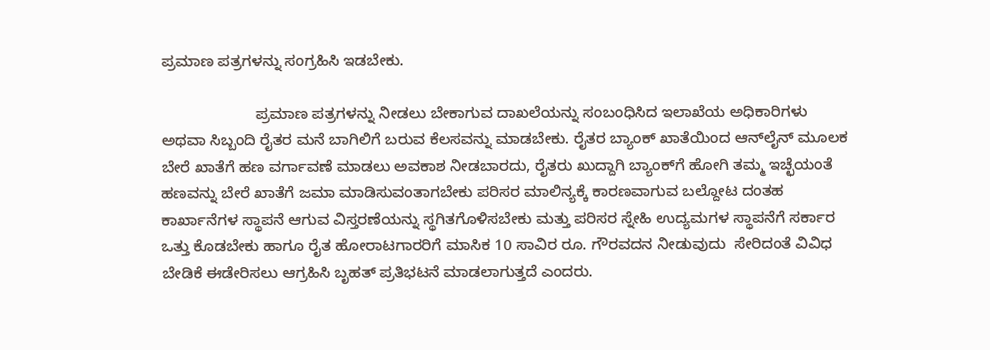ಪ್ರಮಾಣ ಪತ್ರಗಳನ್ನು ಸಂಗ್ರಹಿಸಿ ಇಡಬೇಕು.

                      ಪ್ರಮಾಣ ಪತ್ರಗಳನ್ನು ನೀಡಲು ಬೇಕಾಗುವ ದಾಖಲೆಯನ್ನು ಸಂಬಂಧಿಸಿದ ಇಲಾಖೆಯ ಅಧಿಕಾರಿಗಳು ಅಥವಾ ಸಿಬ್ಬಂದಿ ರೈತರ ಮನೆ ಬಾಗಿಲಿಗೆ ಬರುವ ಕೆಲಸವನ್ನು ಮಾಡಬೇಕು. ರೈತರ ಬ್ಯಾಂಕ್ ಖಾತೆಯಿಂದ ಆನ್‌ಲೈನ್ ಮೂಲಕ ಬೇರೆ ಖಾತೆಗೆ ಹಣ ವರ್ಗಾವಣೆ ಮಾಡಲು ಅವಕಾಶ ನೀಡಬಾರದು, ರೈತರು ಖುದ್ದಾಗಿ ಬ್ಯಾಂಕ್‌ಗೆ ಹೋಗಿ ತಮ್ಮ ಇಚ್ಛೆಯಂತೆ ಹಣವನ್ನು ಬೇರೆ ಖಾತೆಗೆ ಜಮಾ ಮಾಡಿಸುವಂತಾಗಬೇಕು ಪರಿಸರ ಮಾಲಿನ್ಯಕ್ಕೆ ಕಾರಣವಾಗುವ ಬಲ್ದೋಟ ದಂತಹ ಕಾರ್ಖಾನೆಗಳ ಸ್ಥಾಪನೆ ಆಗುವ ವಿಸ್ತರಣೆಯನ್ನು ಸ್ಥಗಿತಗೊಳಿಸಬೇಕು ಮತ್ತು ಪರಿಸರ ಸ್ನೇಹಿ ಉದ್ಯಮಗಳ ಸ್ಥಾಪನೆಗೆ ಸರ್ಕಾರ ಒತ್ತು ಕೊಡಬೇಕು ಹಾಗೂ ರೈತ ಹೋರಾಟಗಾರರಿಗೆ ಮಾಸಿಕ 10 ಸಾವಿರ ರೂ. ಗೌರವದನ ನೀಡುವುದು  ಸೇರಿದಂತೆ ವಿವಿಧ ಬೇಡಿಕೆ ಈಡೇರಿಸಲು ಆಗ್ರಹಿಸಿ ಬೃಹತ್ ಪ್ರತಿಭಟನೆ ಮಾಡಲಾಗುತ್ತದೆ ಎಂದರು.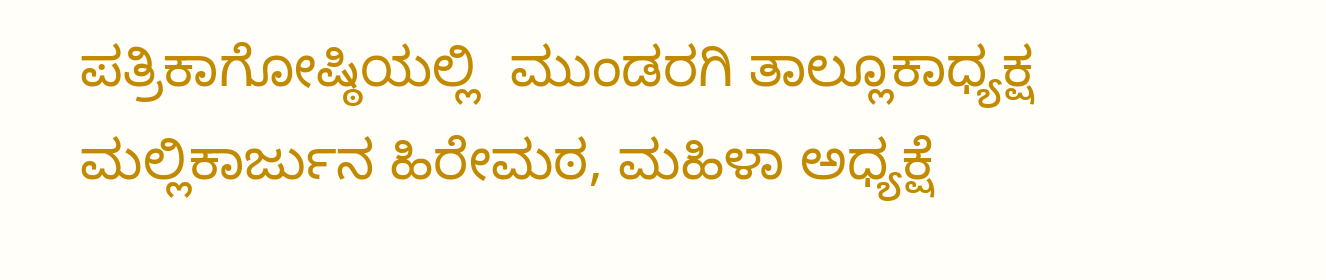ಪತ್ರಿಕಾಗೋಷ್ಠಿಯಲ್ಲಿ  ಮುಂಡರಗಿ ತಾಲ್ಲೂಕಾಧ್ಯಕ್ಷ ಮಲ್ಲಿಕಾರ್ಜುನ ಹಿರೇಮಠ, ಮಹಿಳಾ ಅಧ್ಯಕ್ಷೆ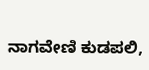ನಾಗವೇಣಿ ಕುಡಪಲಿ,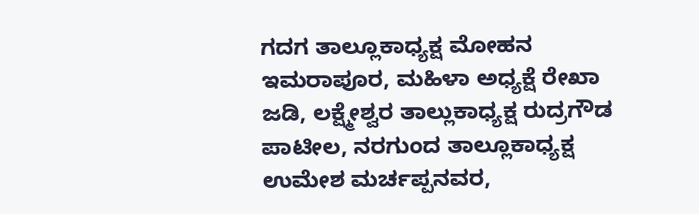ಗದಗ ತಾಲ್ಲೂಕಾಧ್ಯಕ್ಷ ಮೋಹನ ಇಮರಾಪೂರ, ಮಹಿಳಾ ಅಧ್ಯಕ್ಷೆ ರೇಖಾ ಜಡಿ, ಲಕ್ಷ್ಮೇಶ್ವರ ತಾಲ್ಲುಕಾಧ್ಯಕ್ಷ ರುದ್ರಗೌಡ ಪಾಟೀಲ, ನರಗುಂದ ತಾಲ್ಲೂಕಾಧ್ಯಕ್ಷ ಉಮೇಶ ಮರ್ಚಪ್ಪನವರ,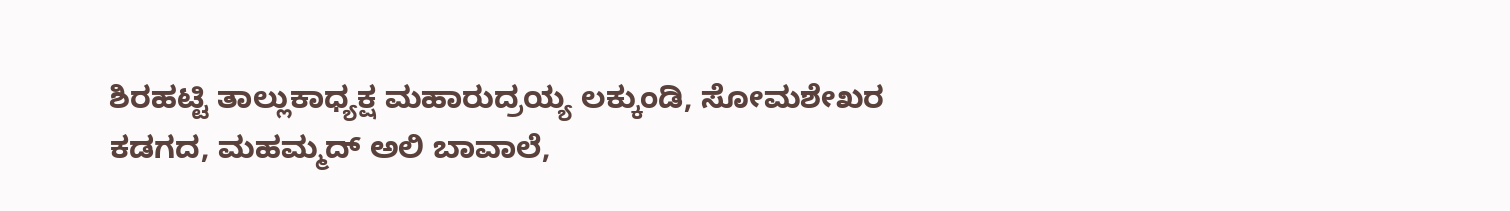ಶಿರಹಟ್ಟಿ ತಾಲ್ಲುಕಾಧ್ಯಕ್ಷ ಮಹಾರುದ್ರಯ್ಯ ಲಕ್ಕುಂಡಿ, ಸೋಮಶೇಖರ ಕಡಗದ, ಮಹಮ್ಮದ್ ಅಲಿ ಬಾವಾಲೆ,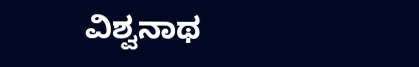ವಿಶ್ವನಾಥ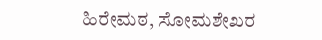ಹಿರೇಮಠ, ಸೋಮಶೇಖರ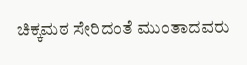ಚಿಕ್ಕಮಠ ಸೇರಿದಂತೆ ಮುಂತಾದವರು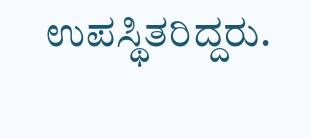ಉಪಸ್ಥಿತರಿದ್ದರು.